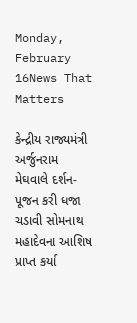Monday, February 16News That Matters

કેન્દ્રીય રાજ્યમંત્રી અર્જુનરામ મેઘવાલે દર્શન-પૂજન કરી ધજા ચડાવી સોમનાથ મહાદેવના આશિષ પ્રાપ્ત કર્યા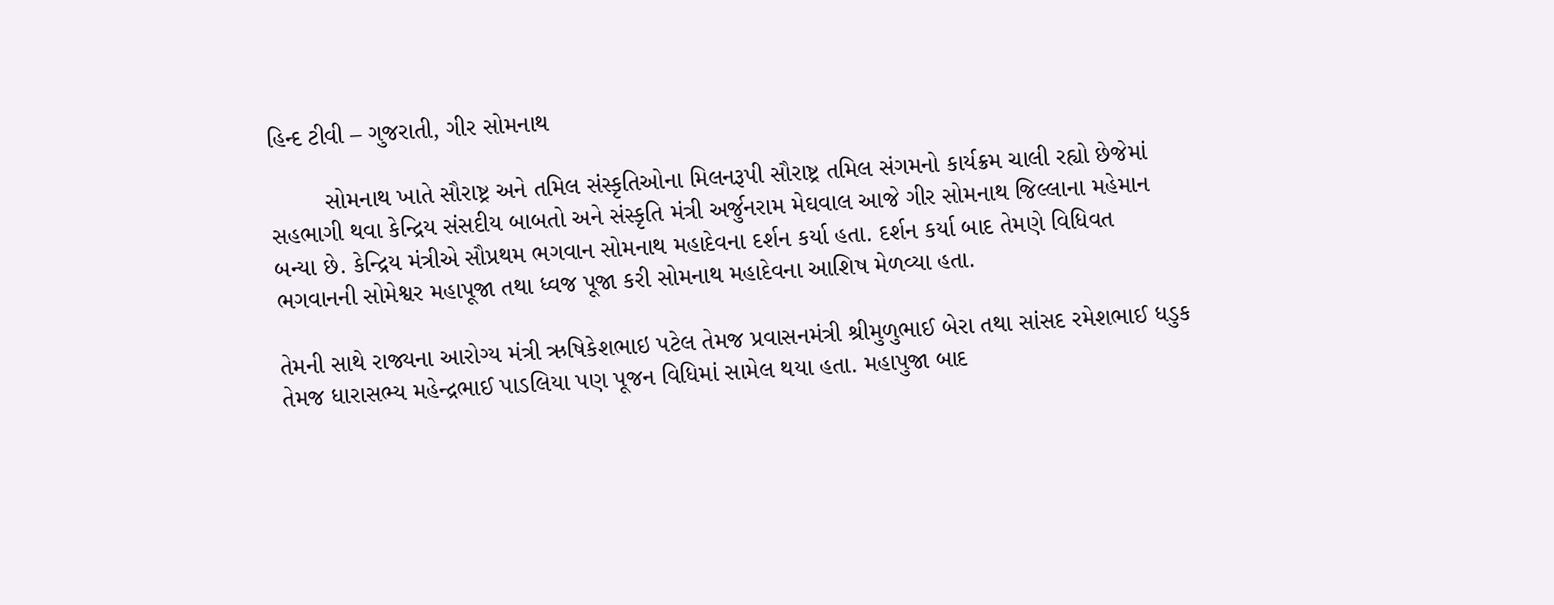હિન્દ ટીવી – ગુજરાતી, ગીર સોમનાથ

        સોમનાથ ખાતે સૌરાષ્ટ્ર અને તમિલ સંસ્કૃતિઓના મિલનરૂપી સૌરાષ્ટ્ર તમિલ સંગમનો કાર્યક્રમ ચાલી રહ્યો છેજેમાં સહભાગી થવા કેન્દ્રિય સંસદીય બાબતો અને સંસ્કૃતિ મંત્રી અર્જુનરામ મેઘવાલ આજે ગીર સોમનાથ જિલ્લાના મહેમાન બન્યા છે. કેન્દ્રિય મંત્રીએ સૌપ્રથમ ભગવાન સોમનાથ મહાદેવના દર્શન કર્યા હતા. દર્શન કર્યા બાદ તેમણે વિધિવત ભગવાનની સોમેશ્વર મહાપૂજા તથા ધ્વજ પૂજા કરી સોમનાથ મહાદેવના આશિષ મેળવ્યા હતા.

તેમની સાથે રાજ્યના આરોગ્ય મંત્રી ઋષિકેશભાઇ પટેલ તેમજ પ્રવાસનમંત્રી શ્રીમુળુભાઈ બેરા તથા સાંસદ રમેશભાઈ ધડુક તેમજ ધારાસભ્ય મહેન્દ્રભાઈ પાડલિયા પણ પૂજન વિધિમાં સામેલ થયા હતા. મહાપુજા બાદ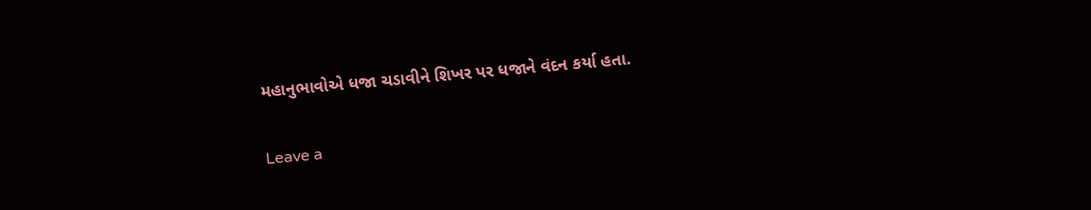મહાનુભાવોએ ધજા ચડાવીને શિખર પર ધજાને વંદન કર્યા હતા.

Leave a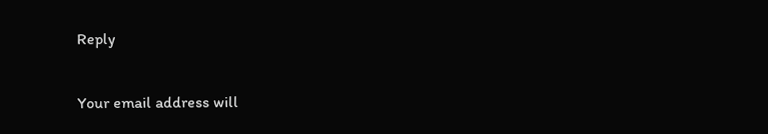Reply

Your email address will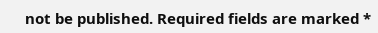not be published. Required fields are marked *